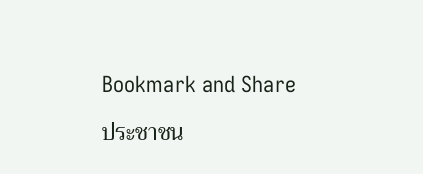Bookmark and Share

ประชาชน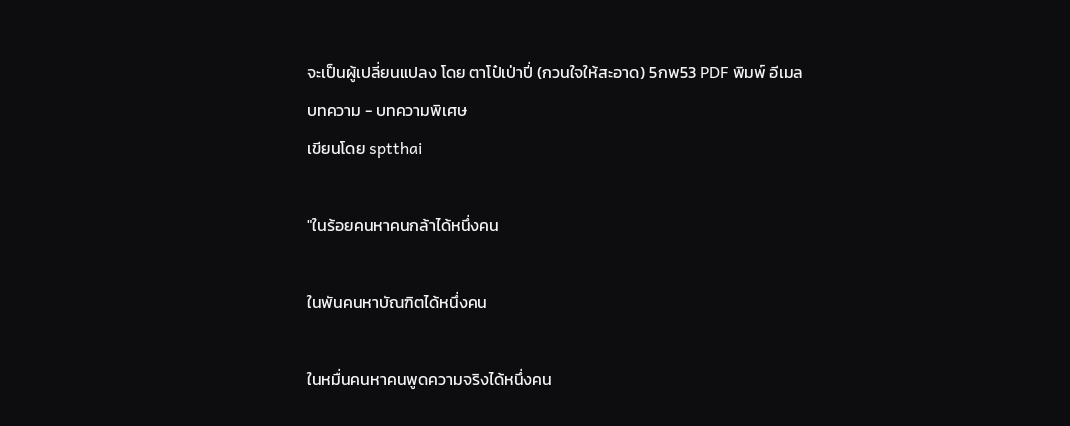จะเป็นผู้เปลี่ยนแปลง โดย ตาโป๋เป่าปี่ (กวนใจให้สะอาด) 5กพ53 PDF พิมพ์ อีเมล
บทความ - บทความพิเศษ
เขียนโดย sptthai

"ในร้อยคนหาคนกล้าได้หนึ่งคน

ในพันคนหาบัณฑิตได้หนึ่งคน

ในหมื่นคนหาคนพูดความจริงได้หนึ่งคน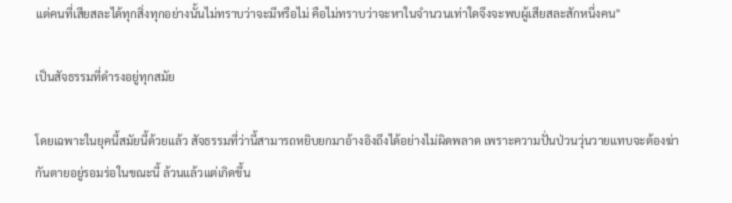แต่คนที่เสียสละได้ทุกสิ่งทุกอย่างนั้นไม่ทราบว่าจะมีหรือไม่ คือไม่ทราบว่าจะหาในจำนวนเท่าใดจึงจะพบผู้เสียสละสักหนึ่งคน"

เป็นสัจธรรมที่ดำรงอยู่ทุกสมัย

โดยเฉพาะในยุคนี้สมัยนี้ด้วยแล้ว สัจธรรมที่ว่านี้สามารถหยิบยกมาอ้างอิงถึงได้อย่างไม่ผิดพลาด เพราะความปั่นป่วนวุ่นวายแทบจะต้องฆ่ากันตายอยู่รอมร่อในขณะนี้ ล้วนแล้วแต่เกิดขึ้น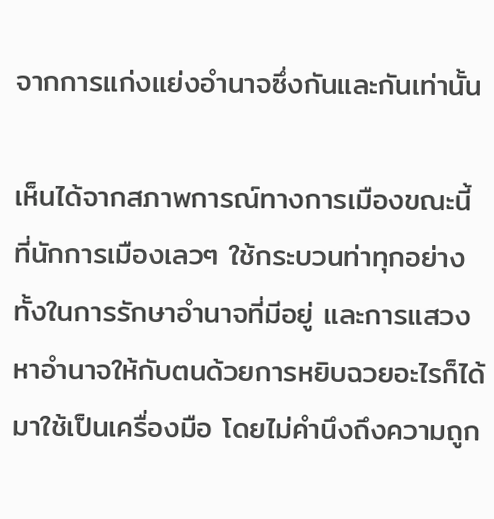จากการแก่งแย่งอำนาจซึ่งกันและกันเท่านั้น

เห็นได้จากสภาพการณ์ทางการเมืองขณะนี้ ที่นักการเมืองเลวๆ ใช้กระบวนท่าทุกอย่างทั้งในการรักษาอำนาจที่มีอยู่ และการแสวงหาอำนาจให้กับตนด้วยการหยิบฉวยอะไรก็ได้มาใช้เป็นเครื่องมือ โดยไม่คำนึงถึงความถูก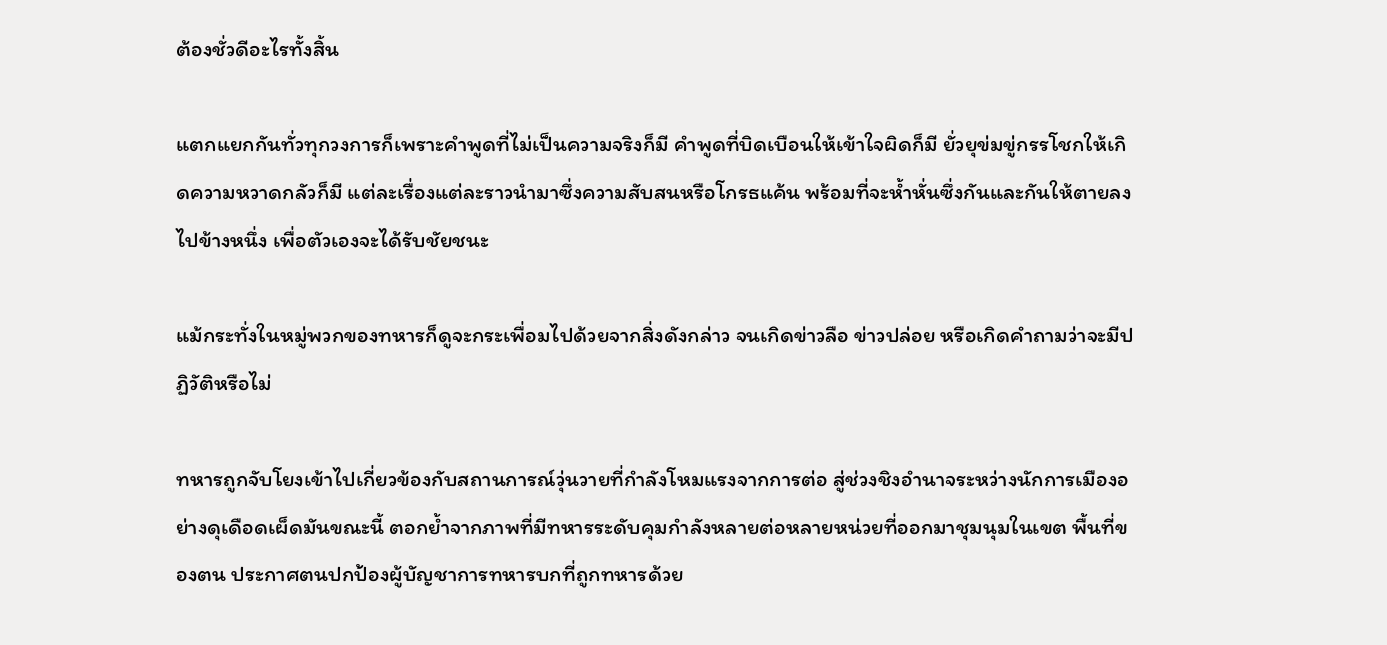ต้องชั่วดีอะไรทั้งสิ้น

แตกแยกกันทั่วทุกวงการก็เพราะคำพูดที่ไม่เป็นความจริงก็มี คำพูดที่บิดเบือนให้เข้าใจผิดก็มี ยั่วยุข่มขู่กรรโชกให้เกิดความหวาดกลัวก็มี แต่ละเรื่องแต่ละราวนำมาซึ่งความสับสนหรือโกรธแค้น พร้อมที่จะห้ำหั่นซึ่งกันและกันให้ตายลงไปข้างหนึ่ง เพื่อตัวเองจะได้รับชัยชนะ

แม้กระทั่งในหมู่พวกของทหารก็ดูจะกระเพื่อมไปด้วยจากสิ่งดังกล่าว จนเกิดข่าวลือ ข่าวปล่อย หรือเกิดคำถามว่าจะมีปฏิวัติหรือไม่

ทหารถูกจับโยงเข้าไปเกี่ยวข้องกับสถานการณ์วุ่นวายที่กำลังโหมแรงจากการต่อ สู่ช่วงชิงอำนาจระหว่างนักการเมืองอย่างดุเดือดเผ็ดมันขณะนี้ ตอกย้ำจากภาพที่มีทหารระดับคุมกำลังหลายต่อหลายหน่วยที่ออกมาชุมนุมในเขต พื้นที่ของตน ประกาศตนปกป้องผู้บัญชาการทหารบกที่ถูกทหารด้วย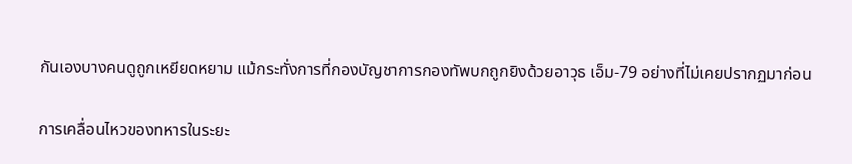กันเองบางคนดูถูกเหยียดหยาม แม้กระทั่งการที่กองบัญชาการกองทัพบกถูกยิงด้วยอาวุธ เอ็ม-79 อย่างที่ไม่เคยปรากฏมาก่อน

การเคลื่อนไหวของทหารในระยะ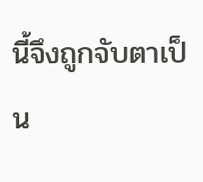นี้จึงถูกจับตาเป็น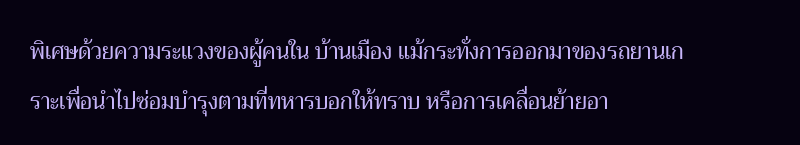พิเศษด้วยความระแวงของผู้คนใน บ้านเมือง แม้กระทั่งการออกมาของรถยานเกราะเพื่อนำไปซ่อมบำรุงตามที่ทหารบอกให้ทราบ หรือการเคลื่อนย้ายอา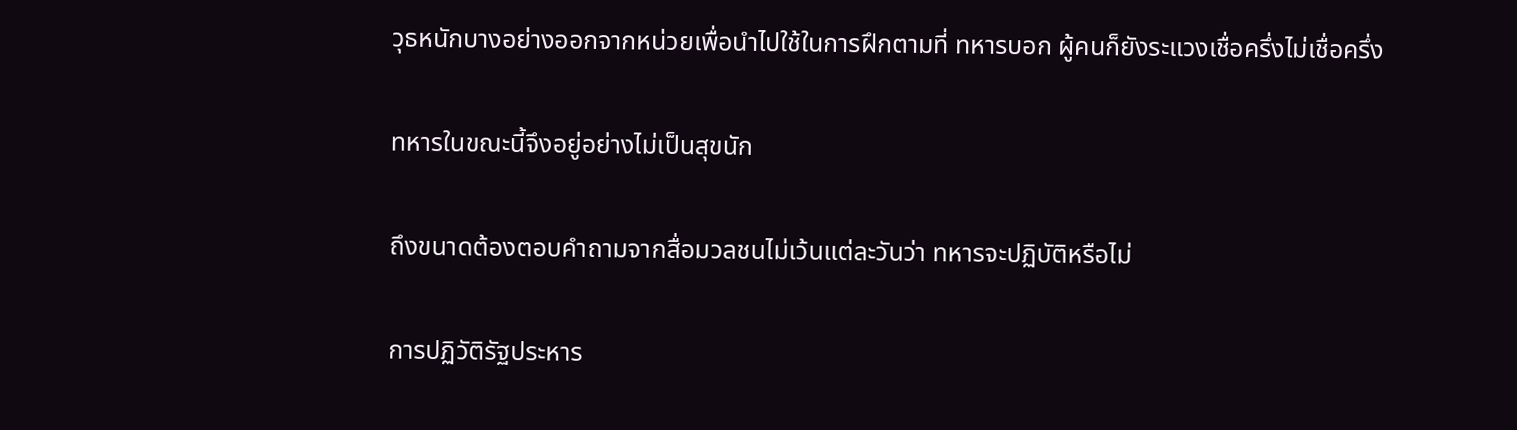วุธหนักบางอย่างออกจากหน่วยเพื่อนำไปใช้ในการฝึกตามที่ ทหารบอก ผู้คนก็ยังระแวงเชื่อครึ่งไม่เชื่อครึ่ง

ทหารในขณะนี้จึงอยู่อย่างไม่เป็นสุขนัก

ถึงขนาดต้องตอบคำถามจากสื่อมวลชนไม่เว้นแต่ละวันว่า ทหารจะปฏิบัติหรือไม่

การปฏิวัติรัฐประหาร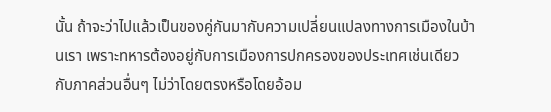นั้น ถ้าจะว่าไปแล้วเป็นของคู่กันมากับความเปลี่ยนแปลงทางการเมืองในบ้านเรา เพราะทหารต้องอยู่กับการเมืองการปกครองของประเทศเช่นเดียวกับภาคส่วนอื่นๆ ไม่ว่าโดยตรงหรือโดยอ้อม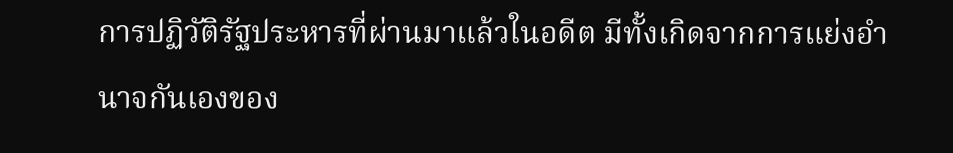การปฏิวัติรัฐประหารที่ผ่านมาแล้วในอดีต มีทั้งเกิดจากการแย่งอำนาจกันเองของ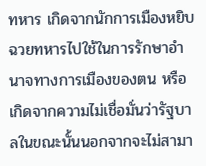ทหาร เกิดจากนักการเมืองหยิบฉวยทหารไปใช้ในการรักษาอำนาจทางการเมืองของตน หรือเกิดจากความไม่เชื่อมั่นว่ารัฐบาลในขณะนั้นนอกจากจะไม่สามา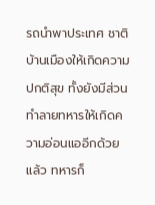รถนำพาประเทศ ชาติบ้านเมืองให้เกิดความปกติสุข ทั้งยังมีส่วนทำลายทหารให้เกิดความอ่อนแออีกด้วยแล้ว ทหารก็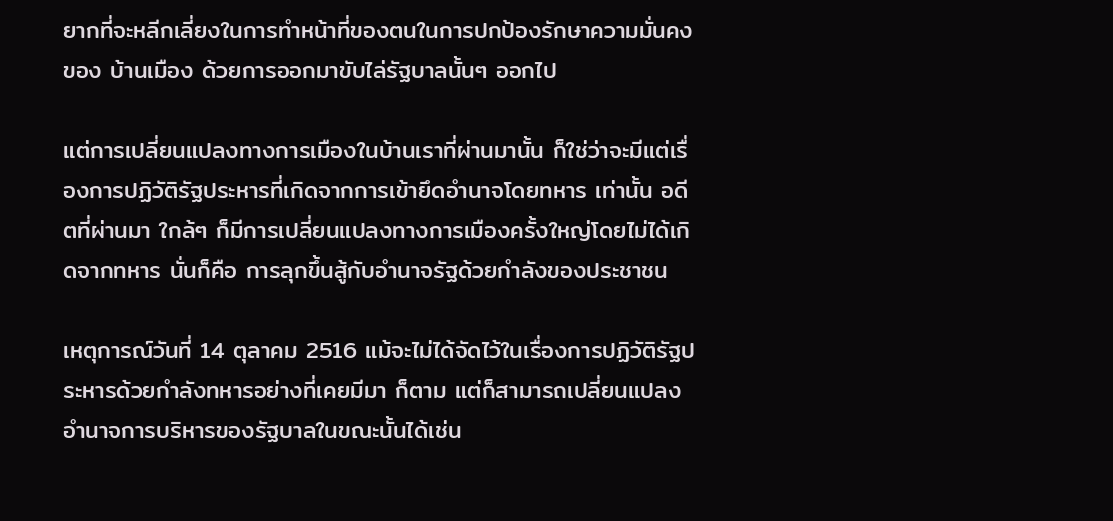ยากที่จะหลีกเลี่ยงในการทำหน้าที่ของตนในการปกป้องรักษาความมั่นคงของ บ้านเมือง ด้วยการออกมาขับไล่รัฐบาลนั้นๆ ออกไป

แต่การเปลี่ยนแปลงทางการเมืองในบ้านเราที่ผ่านมานั้น ก็ใช่ว่าจะมีแต่เรื่องการปฏิวัติรัฐประหารที่เกิดจากการเข้ายึดอำนาจโดยทหาร เท่านั้น อดีตที่ผ่านมา ใกล้ๆ ก็มีการเปลี่ยนแปลงทางการเมืองครั้งใหญ่โดยไม่ได้เกิดจากทหาร นั่นก็คือ การลุกขึ้นสู้กับอำนาจรัฐด้วยกำลังของประชาชน

เหตุการณ์วันที่ 14 ตุลาคม 2516 แม้จะไม่ได้จัดไว้ในเรื่องการปฏิวัติรัฐประหารด้วยกำลังทหารอย่างที่เคยมีมา ก็ตาม แต่ก็สามารถเปลี่ยนแปลงอำนาจการบริหารของรัฐบาลในขณะนั้นได้เช่น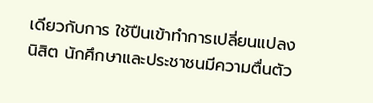เดียวกับการ ใช้ปืนเข้าทำการเปลี่ยนแปลง นิสิต นักศึกษาและประชาชนมีความตื่นตัว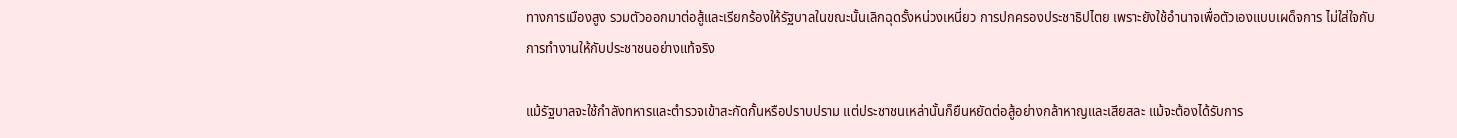ทางการเมืองสูง รวมตัวออกมาต่อสู้และเรียกร้องให้รัฐบาลในขณะนั้นเลิกฉุดรั้งหน่วงเหนี่ยว การปกครองประชาธิปไตย เพราะยังใช้อำนาจเพื่อตัวเองแบบเผด็จการ ไม่ใส่ใจกับการทำงานให้กับประชาชนอย่างแท้จริง

แม้รัฐบาลจะใช้กำลังทหารและตำรวจเข้าสะกัดกั้นหรือปราบปราม แต่ประชาชนเหล่านั้นก็ยืนหยัดต่อสู้อย่างกล้าหาญและเสียสละ แม้จะต้องได้รับการ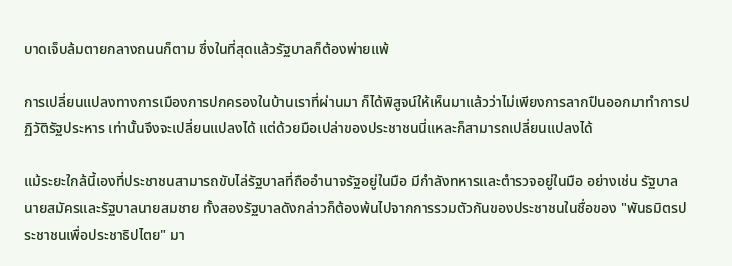บาดเจ็บล้มตายกลางถนนก็ตาม ซึ่งในที่สุดแล้วรัฐบาลก็ต้องพ่ายแพ้

การเปลี่ยนแปลงทางการเมืองการปกครองในบ้านเราที่ผ่านมา ก็ได้พิสูจน์ให้เห็นมาแล้วว่าไม่เพียงการลากปืนออกมาทำการปฏิวัติรัฐประหาร เท่านั้นจึงจะเปลี่ยนแปลงได้ แต่ด้วยมือเปล่าของประชาชนนี่แหละก็สามารถเปลี่ยนแปลงได้

แม้ระยะใกล้นี้เองที่ประชาชนสามารถขับไล่รัฐบาลที่ถืออำนาจรัฐอยู่ในมือ มีกำลังทหารและตำรวจอยู่ในมือ อย่างเช่น รัฐบาลนายสมัครและรัฐบาลนายสมชาย ทั้งสองรัฐบาลดังกล่าวก็ต้องพ้นไปจากการรวมตัวกันของประชาชนในชื่อของ "พันธมิตรประชาชนเพื่อประชาธิปไตย" มา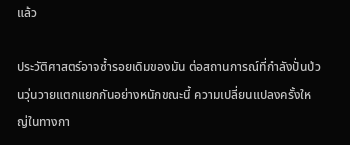แล้ว

ประวัติศาสตร์อาจซ้ำรอยเดิมของมัน ต่อสถานการณ์ที่กำลังปั่นป่วนวุ่นวายแตกแยกกันอย่างหนักขณะนี้ ความเปลี่ยนแปลงครั้งใหญ่ในทางกา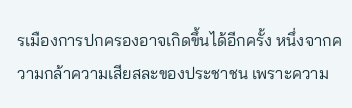รเมืองการปกครองอาจเกิดขึ้นได้อีกครั้ง หนึ่งจากความกล้าความเสียสละของประชาชน เพราะความ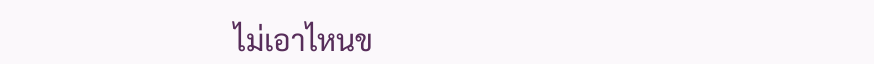ไม่เอาไหนข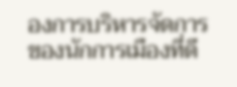องการบริหารจัดการของนักการเมืองที่ดี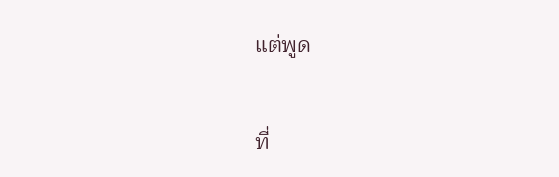แต่พูด

ที่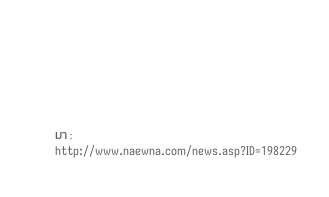มา : http://www.naewna.com/news.asp?ID=198229